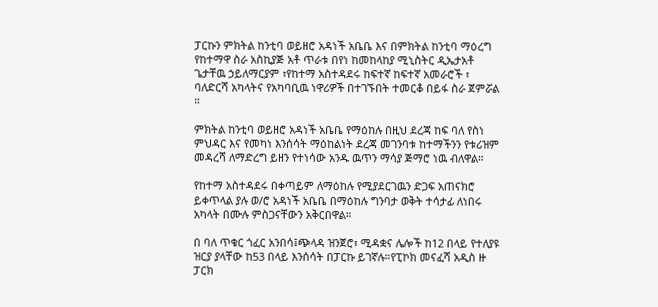ፓርኩን ምክትል ከንቲባ ወይዘሮ አዳነች አቤቤ እና በምክትል ከንቲባ ማዕረግ የከተማዋ ስራ አስኪያጅ አቶ ጥራቱ በየነ ከመከላከያ ሚኒስትር ዲኤታአቶ ጌታቸዉ ኃይለማርያም ፣የከተማ አስተዳደሩ ከፍተኛ ከፍተኛ አመራሮች ፣ ባለድርሻ አካላትና የአካባቢዉ ነዋሪዎች በተገኙበት ተመርቆ በይፋ ስራ ጀምሯል ።

ምክትል ከንቲባ ወይዘሮ አዳነች አቤቤ የማዕከሉ በዚህ ደረጃ ከፍ ባለ የስነ ምህዳር እና የመካነ እንሰሳት ማዕከልነት ደረጃ መገንባቱ ከተማችንን የቱሪዝም መዳረሻ ለማድረግ ይዘን የተነሳው አንዱ ዉጥን ማሳያ ጅማሮ ነዉ ብለዋል።

የከተማ አስተዳደሩ በቀጣይም ለማዕከሉ የሚያደርገዉን ድጋፍ አጠናክሮ ይቀጥላል ያሉ ወ/ሮ አዳነች አቤቤ በማዕከሉ ግንባታ ወቅት ተሳታፊ ለነበሩ አካላት በሙሉ ምስጋናቸውን አቅርበዋል።

በ ባለ ጥቁር ጎፈር አንበሳ፤ጭላዳ ዝንጀሮ፣ ሚዳቋና ሌሎች ከ12 በላይ የተለያዩ ዝርያ ያላቸው ከ53 በላይ እንሰሳት በፓርኩ ይገኛሉ።የፒኮክ መናፈሻ አዲስ ዙ ፓርክ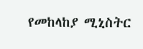የመከላከያ ሚኒስትር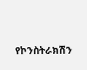የኮንስትራክሽን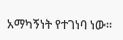አማካኝነት የተገነባ ነው።